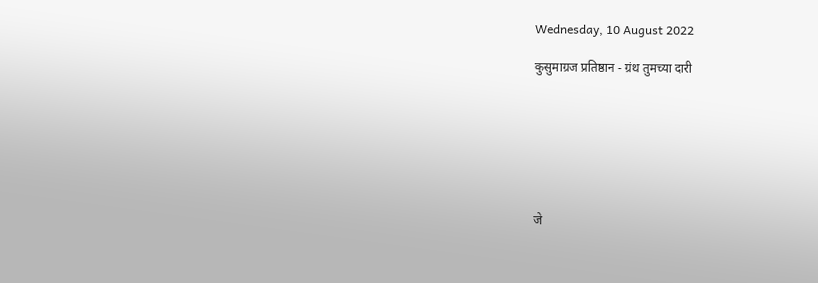Wednesday, 10 August 2022

कुसुमाग्रज प्रतिष्ठान - ग्रंथ तुमच्या दारी







जे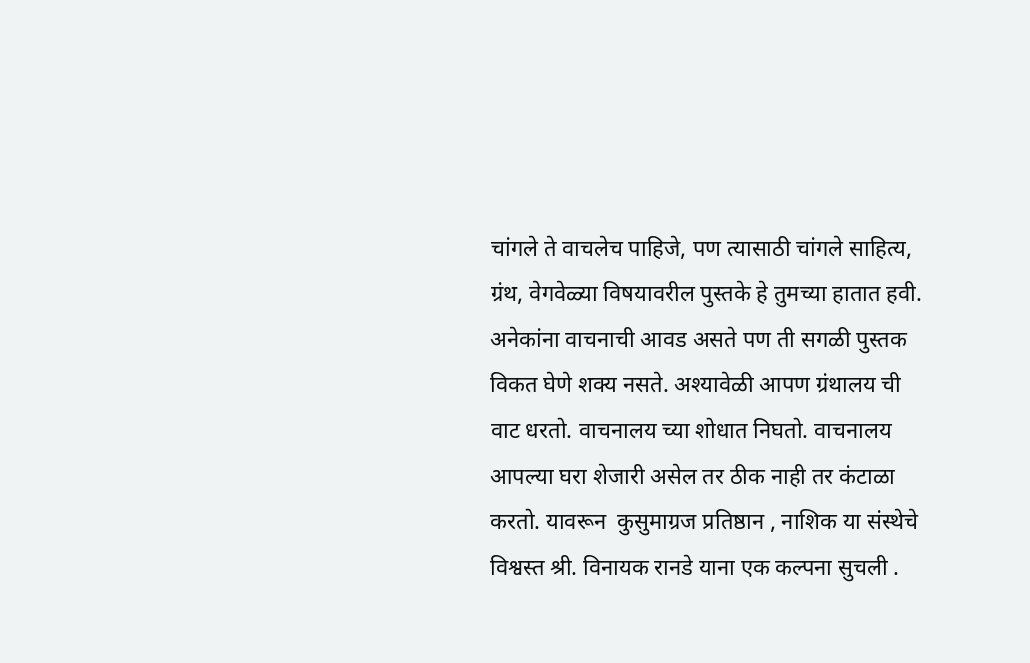चांगले ते वाचलेच पाहिजे, पण त्यासाठी चांगले साहित्य, ग्रंथ, वेगवेळ्या विषयावरील पुस्तके हे तुमच्या हातात हवी. अनेकांना वाचनाची आवड असते पण ती सगळी पुस्तक विकत घेणे शक्य नसते. अश्यावेळी आपण ग्रंथालय ची वाट धरतो. वाचनालय च्या शोधात निघतो. वाचनालय आपल्या घरा शेजारी असेल तर ठीक नाही तर कंटाळा करतो. यावरून  कुसुमाग्रज प्रतिष्ठान , नाशिक या संस्थेचे विश्वस्त श्री. विनायक रानडे याना एक कल्पना सुचली .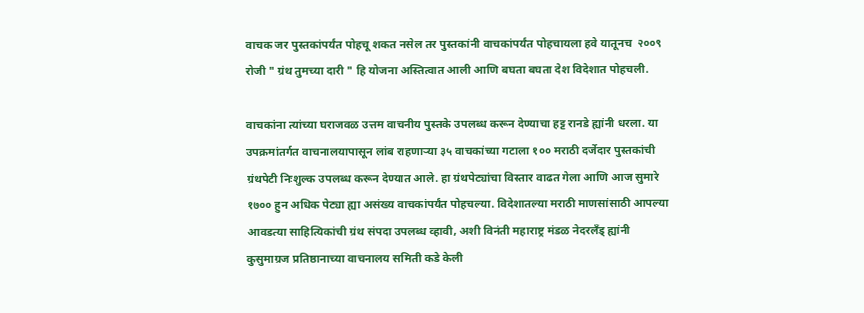वाचक जर पुस्तकांपर्यंत पोहचू शकत नसेल तर पुस्तकांनी वाचकांपर्यंत पोहचायला हवे यातूनच  २००९ रोजी " ग्रंथ तुमच्या दारी " हि योजना अस्तित्वात आली आणि बघता बघता देश विदेशात पोहचली.

वाचकांना त्यांच्या घराजवळ उत्तम वाचनीय पुस्तके उपलब्ध करून देण्याचा हट्ट रानडे ह्यांनी धरला. या उपक्रमांतर्गत वाचनालयापासून लांब राहणार्‍या ३५ वाचकांच्या गटाला १०० मराठी दर्जेदार पुस्तकांची ग्रंथपेटी निःशुल्क उपलब्ध करून देण्यात आले. हा ग्रंथपेट्यांचा विस्तार वाढत गेला आणि आज सुमारे १७०० हुन अधिक पेट्या ह्या असंख्य वाचकांपर्यंत पोहचल्या. विदेशातल्या मराठी माणसांसाठी आपल्या आवडत्या साहित्यिकांची ग्रंथ संपदा उपलब्ध व्हावी, अशी विनंती महाराष्ट्र मंडळ नेदरलँड् ह्यांनी कुसुमाग्रज प्रतिष्ठानाच्या वाचनालय समिती कडे केली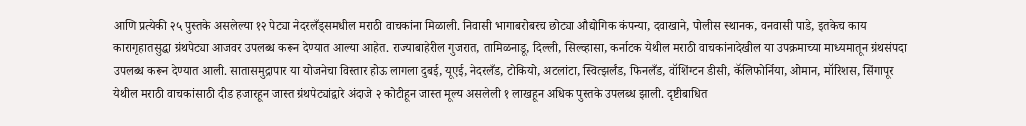आणि प्रत्येकी २५ पुस्तके असलेल्या १२ पेट्या नेदरलँड्समधील मराठी वाचकांना मिळाली. निवासी भागाबरोबरच छोट्या औद्योगिक कंपन्या, दवाखाने, पोलीस स्थानक, वनवासी पाडे, इतकेच काय कारागृहातसुद्धा ग्रंथपेट्या आजवर उपलब्ध करून देण्यात आल्या आहेत. राज्याबाहेरील गुजरात, तामिळनाडू, दिल्ली, सिल्व्हासा, कर्नाटक येथील मराठी वाचकांनादेखील या उपक्रमाच्या माध्यमातून ग्रंथसंपदा उपलब्ध करून देण्यात आली. सातासमुद्रापार या योजनेचा विस्तार होऊ लागला दुबई, यूएई, नेदरलँड, टोकियो, अटलांटा, स्वित्झर्लंड, फिनलँड, वॉशिंग्टन डीसी, कॅलिफोर्निया, ओमान, मॉरिशस, सिंगापूर येथील मराठी वाचकांसाठी दीड हजारहून जास्त ग्रंथपेट्यांद्वारे अंदाजे २ कोटीहून जास्त मूल्य असलेली १ लाखहून अधिक पुस्तके उपलब्ध झाली. दृष्टीबाधित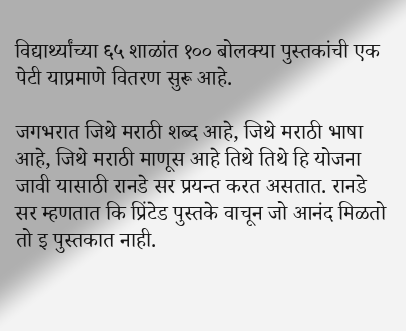विद्यार्थ्यांच्या ६५ शाळांत १०० बोलक्या पुस्तकांची एक पेटी याप्रमाणे वितरण सुरू आहे.

जगभरात जिथे मराठी शब्द आहे, जिथे मराठी भाषा आहे, जिथे मराठी माणूस आहे तिथे तिथे हि योजना जावी यासाठी रानडे सर प्रयन्त करत असतात. रानडे सर म्हणतात कि प्रिंटेड पुस्तके वाचून जो आनंद मिळतो तो इ पुस्तकात नाही.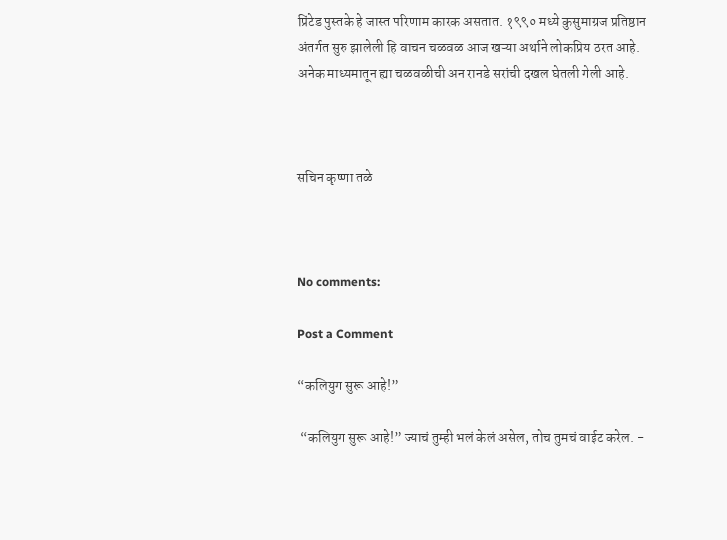प्रिंटेड पुस्तके हे जास्त परिणाम कारक असतात. १९९० मध्ये कुसुमाग्रज प्रतिष्ठान अंतर्गत सुरु झालेली हि वाचन चळवळ आज खऱ्या अर्थाने लोकप्रिय ठरत आहे. अनेक माध्यमातून ह्या चळवळीची अन रानडे सरांची दखल घेतली गेली आहे.



सचिन कृष्णा तळे



No comments:

Post a Comment

“कलियुग सुरू आहे!”

 “कलियुग सुरू आहे!” ज्याचं तुम्ही भलं केलं असेल, तोच तुमचं वाईट करेल. -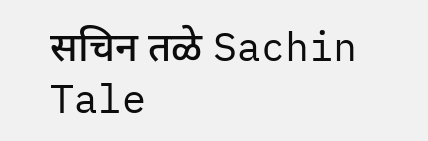सचिन तळे Sachin Tale